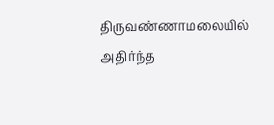திருவண்ணாமலையில் அதிர்ந்த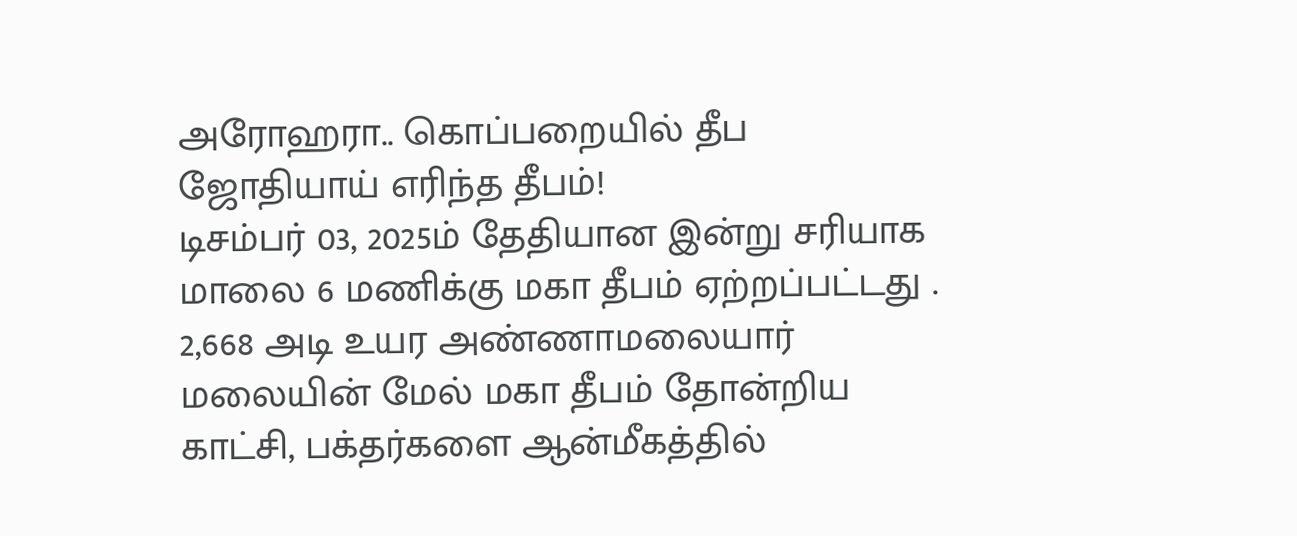அரோஹரா.. கொப்பறையில் தீப ஜோதியாய் எரிந்த தீபம்!
டிசம்பர் 03, 2025ம் தேதியான இன்று சரியாக மாலை 6 மணிக்கு மகா தீபம் ஏற்றப்பட்டது . 2,668 அடி உயர அண்ணாமலையார் மலையின் மேல் மகா தீபம் தோன்றிய காட்சி, பக்தர்களை ஆன்மீகத்தில்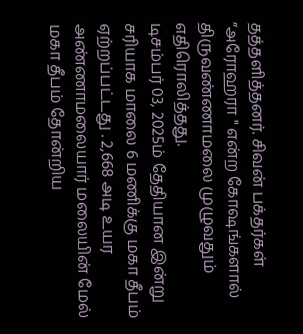தத்தளித்தனர். சிவன் பக்தர்கள் ”அரோஹரா " என்ற கோஷங்களால் திருவண்ணாமலை முழுவதும் எதிரொலித்தது.
டிசம்பர் 03, 2025ம் தேதியான இன்று சரியாக மாலை 6 மணிக்கு மகா தீபம் ஏற்றப்பட்டது . 2,668 அடி உயர அண்ணாமலையார் மலையின் மேல் மகா தீபம் தோன்றிய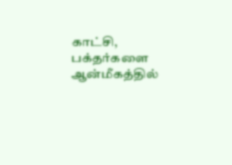காட்சி, பக்தர்களை ஆன்மீகத்தில்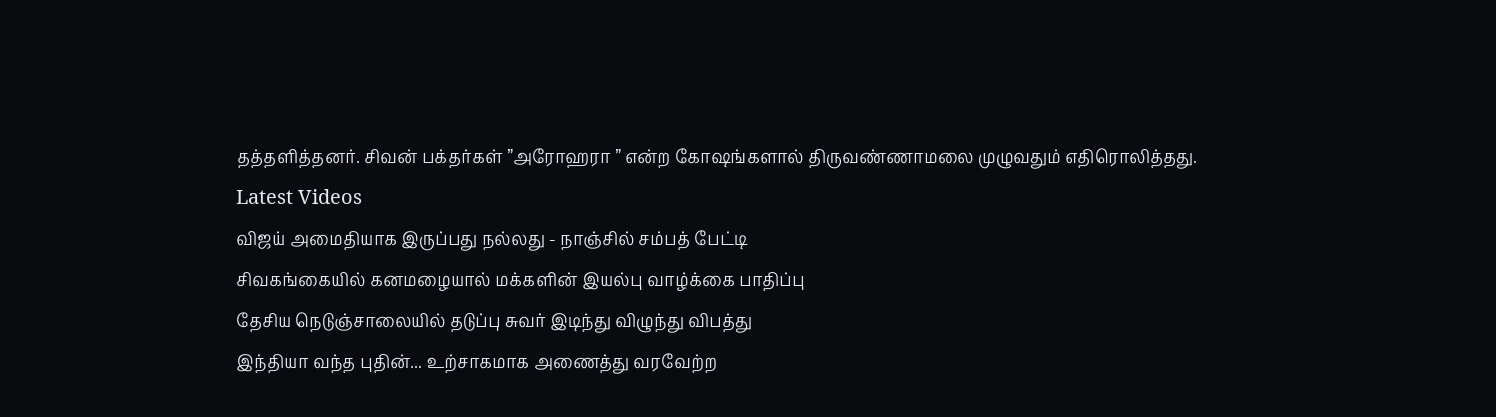தத்தளித்தனர். சிவன் பக்தர்கள் ”அரோஹரா ” என்ற கோஷங்களால் திருவண்ணாமலை முழுவதும் எதிரொலித்தது.
Latest Videos
விஜய் அமைதியாக இருப்பது நல்லது - நாஞ்சில் சம்பத் பேட்டி
சிவகங்கையில் கனமழையால் மக்களின் இயல்பு வாழ்க்கை பாதிப்பு
தேசிய நெடுஞ்சாலையில் தடுப்பு சுவர் இடிந்து விழுந்து விபத்து
இந்தியா வந்த புதின்... உற்சாகமாக அணைத்து வரவேற்ற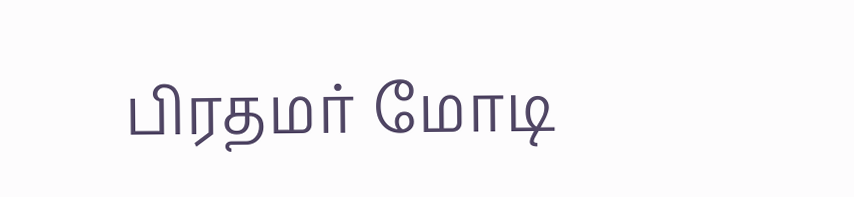பிரதமர் மோடி